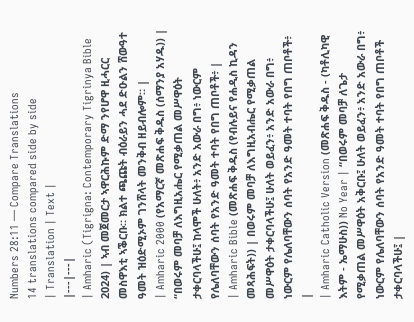Numbers 28:11 — Compare Translations
14 translations compared side by side
| Translation | Text |
|---|---|
| Amharic (Tigrigna: Contemporary Tigrinya Bible 2024) | ኣብ መጀመርታ ኣዋርሕኩም ድማ ንየሆዋ ዚሓርር መስዋእቲ ኣቕርቡ። ክልተ ጫጩት ብዕራይን ሓደ ድዑልን ሸውዓተ ዓመት ዝዕድሚኦም ገንሸላት መንቅብ ዘይብሎም። |
| Amharic 2000 (የአማርኛ መጽሐፍ ቅዱስ (ሰማንያ አሃዱ)) | “በወሩም መባቻ ለእግዚአሔር የሚቃጠል መሥዋዕት ታቀርባላችሁ፤ ከላሞች ሁለት፥ አንድ አውራ በግ፥ ነውርም የሌለባቸውን ሰባት የአንድ ዓመት ተባት የበግ ጠቦቶች፥ |
| Amharic Bible (መጽሐፍ ቅዱስ (የብሉይና የሐዲስ ኪዳን መጻሕፍት)) | በወሩም መባቻ ለእግዚአብሔር የሚቃጠል መሥዋዕት ታቀርባላችሁ፤ ሁለት ወይፈን፥ አንድ አውራ በግ፥ ነውርም የሌለባቸውን ሰባት የአንድ ዓመት ተባት የበግ ጠቦቶች፥ |
| Amharic Catholic Version (መጽሐፍ ቅዱስ - (ካቶሊካዊ እትም - ኤማሁስ)) No Year | “በወሩም መባቻ ለጌታ የሚቃጠል መሥዋዕት አቅርቡ፤ ሁለት ወይፈን፥ አንድ አውራ በግ፥ ነውርም የሌለባቸውን ሰባት የአንድ ዓመት ተባት የበግ ጠቦቶች ታቀርባላችሁ፤ |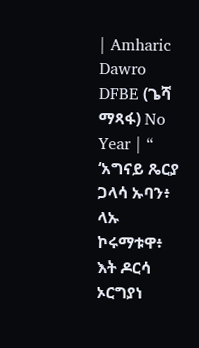| Amharic Dawro DFBE (ጌሻ ማጻፋ) No Year | “ ‘አግናይ ጼርያ ጋላሳ ኡባን፥ ላኡ ኮሩማቱዋ፥ እት ዶርሳ ኦርግያነ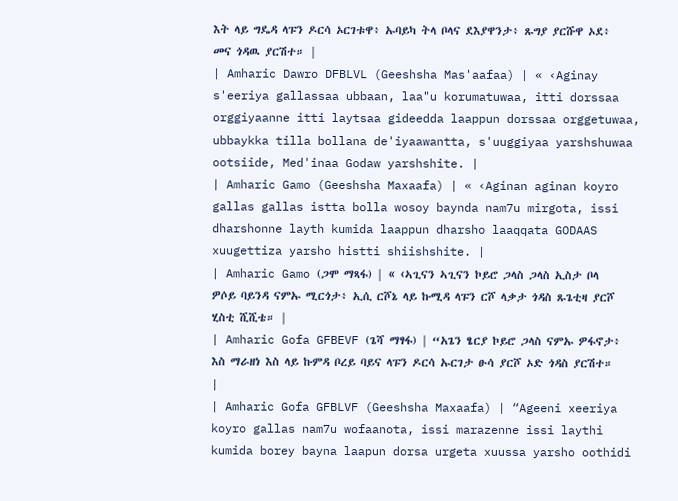እት ላይ ግዴዳ ላፑን ዶርሳ ኦርገቱዋ፥ ኡባይካ ትላ ቦላና ደእያዋንታ፥ ጹግያ ያርሹዋ ኦደ፥ መና ጎዳዉ ያርሽተ። |
| Amharic Dawro DFBLVL (Geeshsha Mas'aafaa) | « ‹Aginay s'eeriya gallassaa ubbaan, laa"u korumatuwaa, itti dorssaa orggiyaanne itti laytsaa gideedda laappun dorssaa orggetuwaa, ubbaykka tilla bollana de'iyaawantta, s'uuggiyaa yarshshuwaa ootsiide, Med'inaa Godaw yarshshite. |
| Amharic Gamo (Geeshsha Maxaafa) | « ‹Aginan aginan koyro gallas gallas istta bolla wosoy baynda nam7u mirgota, issi dharshonne layth kumida laappun dharsho laaqqata GODAAS xuugettiza yarsho histti shiishshite. |
| Amharic Gamo (ጋሞ ማጻፋ) | « ‹ኣጊናን ኣጊናን ኮይሮ ጋላስ ጋላስ ኢስታ ቦላ ዎሶይ ባይንዳ ናምኡ ሚርጎታ፥ ኢሲ ርሾኔ ላይ ኩሚዳ ላፑን ርሾ ላቃታ ጎዳስ ጹጌቲዛ ያርሾ ሂስቲ ሺሺቴ። |
| Amharic Gofa GFBEVF (ጌሻ ማፃፋ) | “አጌን ፄርያ ኮይሮ ጋላስ ናምኡ ዎፋኖታ፥ እስ ማራዘነ እስ ላይ ኩምዳ ቦረይ ባይና ላፑን ዶርሳ ኡርገታ ፁሳ ያርሾ ኦድ ጎዳስ ያርሽተ። |
| Amharic Gofa GFBLVF (Geeshsha Maxaafa) | “Ageeni xeeriya koyro gallas nam7u wofaanota, issi marazenne issi laythi kumida borey bayna laapun dorsa urgeta xuussa yarsho oothidi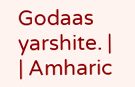Godaas yarshite. |
| Amharic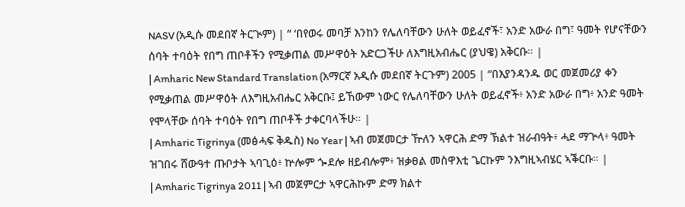NASV (አዲሱ መደበኛ ትርጒም) | “ ‘በየወሩ መባቻ እንከን የሌለባቸውን ሁለት ወይፈኖች፣ አንድ አውራ በግ፣ ዓመት የሆናቸውን ሰባት ተባዕት የበግ ጠቦቶችን የሚቃጠል መሥዋዕት አድርጋችሁ ለእግዚአብሔር (ያህዌ) አቅርቡ። |
| Amharic New Standard Translation (አማርኛ አዲሱ መደበኛ ትርጉም) 2005 | “በእያንዳንዱ ወር መጀመሪያ ቀን የሚቃጠል መሥዋዕት ለእግዚአብሔር አቅርቡ፤ ይኸውም ነውር የሌለባቸውን ሁለት ወይፈኖች፥ አንድ አውራ በግ፥ አንድ ዓመት የሞላቸው ሰባት ተባዕት የበግ ጠቦቶች ታቀርባላችሁ። |
| Amharic Tigrinya (መፅሓፍ ቅዱስ) No Year | ኣብ መጀመርታ ዅለን ኣዋርሕ ድማ ኽልተ ዝራብዓት፥ ሓደ ማጕላ፥ ዓመት ዝገበሩ ሸውዓተ ጡቦታት ኣባጊዕ፥ ኵሎም ጐደሎ ዘይብሎም፥ ዝቃፀል መስዋእቲ ጌርኩም ንእግዚኣብሄር ኣቕርቡ። |
| Amharic Tigrinya 2011 | ኣብ መጀምርታ ኣዋርሕኩም ድማ ክልተ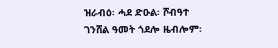ዝራብዕ፡ ሓደ ድዑል፡ ሾብዓተ ገንሸል ዓመት ጎደሎ ዜብሎም፡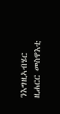ንእግዚኣብሄር ዚሐርር መስዋእቲ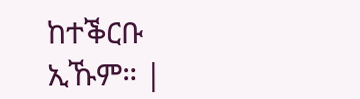ከተቕርቡ ኢኹም። |